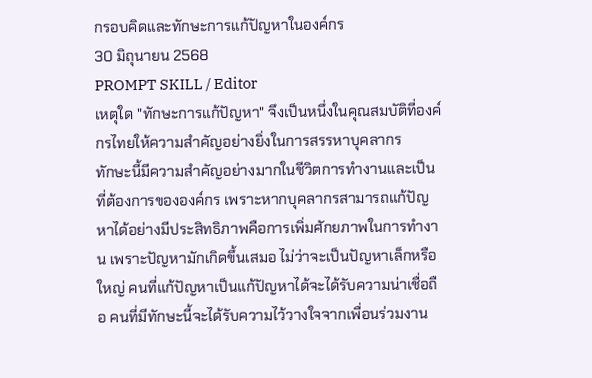กรอบคิดและทักษะการแก้ปัญหาในองค์กร
30 มิถุนายน 2568
PROMPT SKILL / Editor
เหตุใด "ทักษะการแก้ปัญหา" จึงเป็นหนึ่งในคุณสมบัติที่องค์กรไทยให้ความสำคัญอย่างยิ่งในการสรรหาบุคลากร
ทักษะนี้มีความสำคัญอย่างมากในชีวิตการทำงานและเป็นที่ต้องการขององค์กร เพราะหากบุคลากรสามารถแก้ปัญหาได้อย่างมีประสิทธิภาพคือการเพิ่มศักยภาพในการทำงาน เพราะปัญหามักเกิดขึ้นเสมอ ไม่ว่าจะเป็นปัญหาเล็กหรือใหญ่ คนที่แก้ปัญหาเป็นแก้ปัญหาได้จะได้รับความน่าเชื่อถือ คนที่มีทักษะนี้จะได้รับความไว้วางใจจากเพื่อนร่วมงาน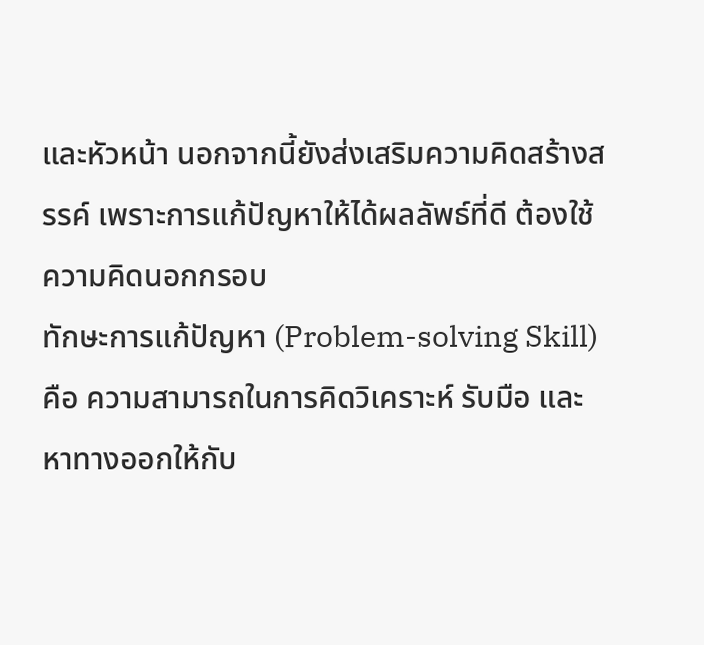และหัวหน้า นอกจากนี้ยังส่งเสริมความคิดสร้างสรรค์ เพราะการแก้ปัญหาให้ได้ผลลัพธ์ที่ดี ต้องใช้ความคิดนอกกรอบ
ทักษะการแก้ปัญหา (Problem-solving Skill) คือ ความสามารถในการคิดวิเคราะห์ รับมือ และหาทางออกให้กับ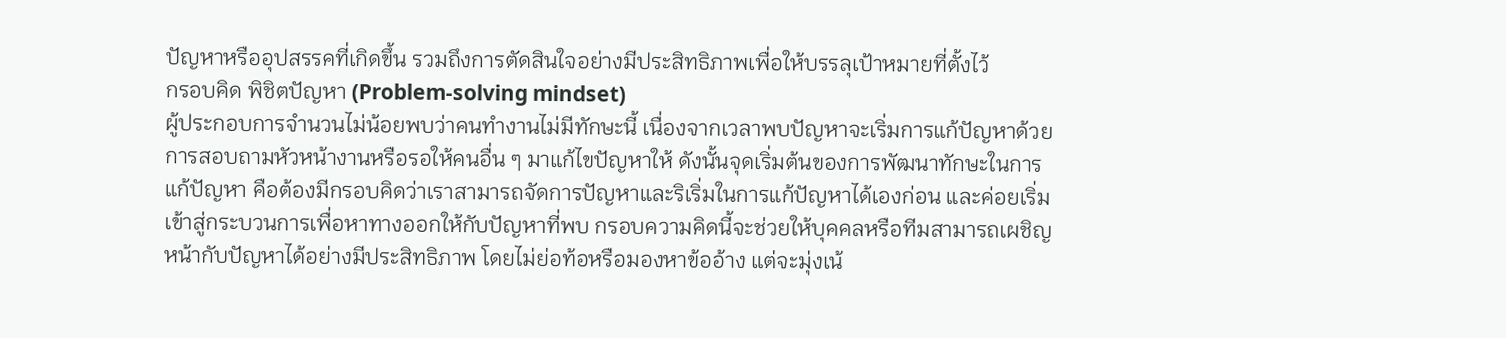ปัญหาหรืออุปสรรคที่เกิดขึ้น รวมถึงการตัดสินใจอย่างมีประสิทธิภาพเพื่อให้บรรลุเป้าหมายที่ตั้งไว้
กรอบคิด พิชิตปัญหา (Problem-solving mindset)
ผู้ประกอบการจำนวนไม่น้อยพบว่าคนทำงานไม่มีทักษะนี้ เนื่องจากเวลาพบปัญหาจะเริ่มการแก้ปัญหาด้วยการสอบถามหัวหน้างานหรือรอให้คนอื่น ๆ มาแก้ไขปัญหาให้ ดังนั้นจุดเริ่มต้นของการพัฒนาทักษะในการแก้ปัญหา คือต้องมีกรอบคิดว่าเราสามารถจัดการปัญหาและริเริ่มในการแก้ปัญหาได้เองก่อน และค่อยเริ่มเข้าสู่กระบวนการเพื่อหาทางออกให้กับปัญหาที่พบ กรอบความคิดนี้จะช่วยให้บุคคลหรือทีมสามารถเผชิญหน้ากับปัญหาได้อย่างมีประสิทธิภาพ โดยไม่ย่อท้อหรือมองหาข้ออ้าง แต่จะมุ่งเน้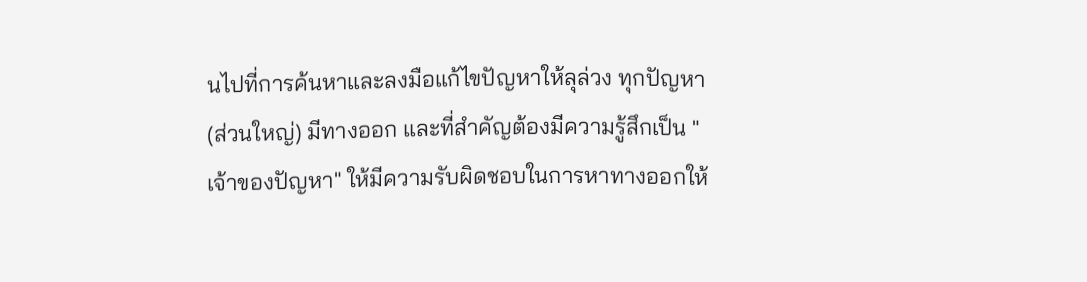นไปที่การค้นหาและลงมือแก้ไขปัญหาให้ลุล่วง ทุกปัญหา (ส่วนใหญ่) มีทางออก และที่สำคัญต้องมีความรู้สึกเป็น "เจ้าของปัญหา" ให้มีความรับผิดชอบในการหาทางออกให้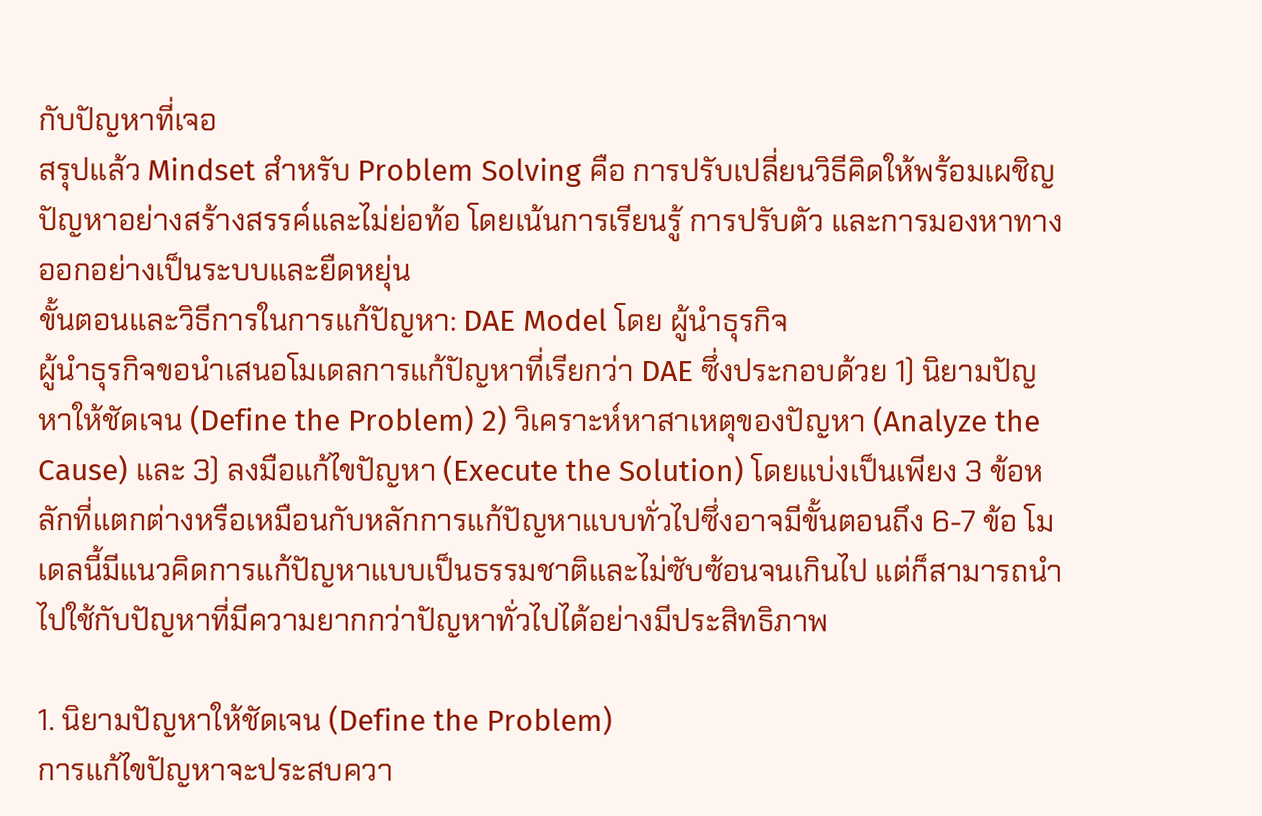กับปัญหาที่เจอ
สรุปแล้ว Mindset สำหรับ Problem Solving คือ การปรับเปลี่ยนวิธีคิดให้พร้อมเผชิญปัญหาอย่างสร้างสรรค์และไม่ย่อท้อ โดยเน้นการเรียนรู้ การปรับตัว และการมองหาทางออกอย่างเป็นระบบและยืดหยุ่น
ขั้นตอนและวิธีการในการแก้ปัญหา: DAE Model โดย ผู้นำธุรกิจ
ผู้นำธุรกิจขอนำเสนอโมเดลการแก้ปัญหาที่เรียกว่า DAE ซึ่งประกอบด้วย 1) นิยามปัญหาให้ชัดเจน (Define the Problem) 2) วิเคราะห์หาสาเหตุของปัญหา (Analyze the Cause) และ 3) ลงมือแก้ไขปัญหา (Execute the Solution) โดยแบ่งเป็นเพียง 3 ข้อหลักที่แตกต่างหรือเหมือนกับหลักการแก้ปัญหาแบบทั่วไปซึ่งอาจมีขั้นตอนถึง 6-7 ข้อ โมเดลนี้มีแนวคิดการแก้ปัญหาแบบเป็นธรรมชาติและไม่ซับซ้อนจนเกินไป แต่ก็สามารถนำไปใช้กับปัญหาที่มีความยากกว่าปัญหาทั่วไปได้อย่างมีประสิทธิภาพ

1. นิยามปัญหาให้ชัดเจน (Define the Problem)
การแก้ไขปัญหาจะประสบควา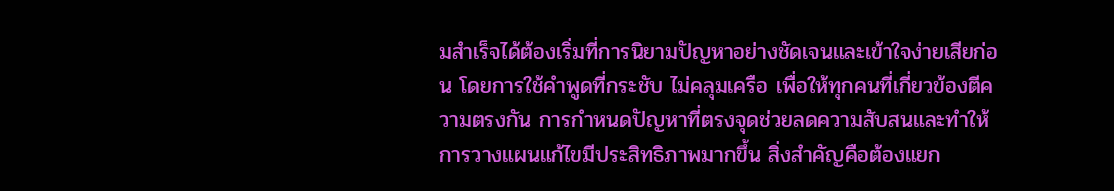มสำเร็จได้ต้องเริ่มที่การนิยามปัญหาอย่างชัดเจนและเข้าใจง่ายเสียก่อน โดยการใช้คำพูดที่กระชับ ไม่คลุมเครือ เพื่อให้ทุกคนที่เกี่ยวข้องตีความตรงกัน การกำหนดปัญหาที่ตรงจุดช่วยลดความสับสนและทำให้การวางแผนแก้ไขมีประสิทธิภาพมากขึ้น สิ่งสำคัญคือต้องแยก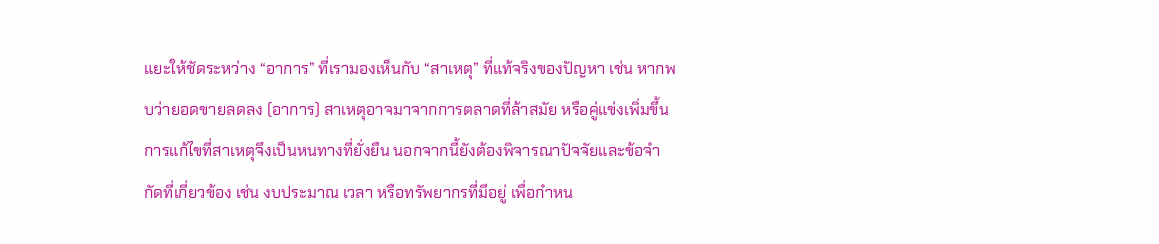แยะให้ชัดระหว่าง “อาการ” ที่เรามองเห็นกับ “สาเหตุ” ที่แท้จริงของปัญหา เช่น หากพบว่ายอดขายลดลง (อาการ) สาเหตุอาจมาจากการตลาดที่ล้าสมัย หรือคู่แข่งเพิ่มขึ้น การแก้ไขที่สาเหตุจึงเป็นหนทางที่ยั่งยืน นอกจากนี้ยังต้องพิจารณาปัจจัยและข้อจำกัดที่เกี่ยวข้อง เช่น งบประมาณ เวลา หรือทรัพยากรที่มีอยู่ เพื่อกำหน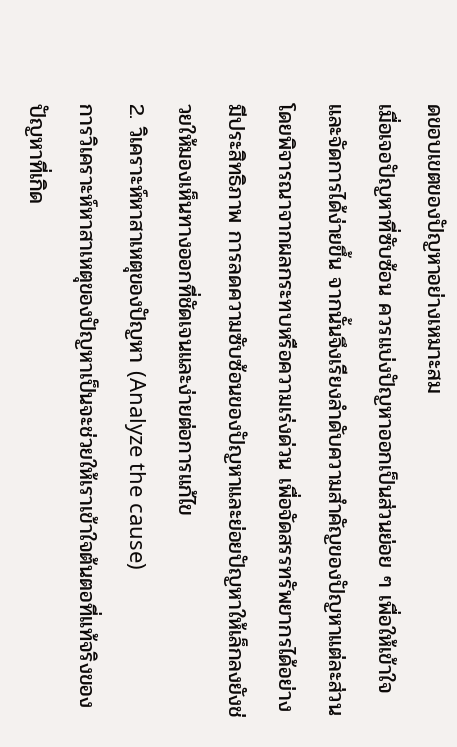ดขอบเขตของปัญหาอย่างเหมาะสม
เมื่อเจอปัญหาที่ซับซ้อน ควรแบ่งปัญหาออกเป็นส่วนย่อย ๆ เพื่อให้เข้าใจและจัดการได้ง่ายขึ้น จากนั้นจึงเรียงลำดับความสำคัญของปัญหาแต่ละส่วน โดยพิจารณาจากผลกระทบหรือความเร่งด่วน เพื่อจัดสรรทรัพยากรได้อย่างมีประสิทธิภาพ การลดความซับซ้อนของปัญหาและย่อยปัญหาให้เล็กลงยังช่วยให้มองเห็นทางออกที่ชัดเจนและง่ายต่อการแก้ไข
2. วิเคราะห์หาสาเหตุของปัญหา (Analyze the cause)
การวิเคราะห์หาสาเหตุของปัญหาเป็นจะช่วยให้เราเข้าใจต้นตอที่แท้จริงของปัญหาที่เกิด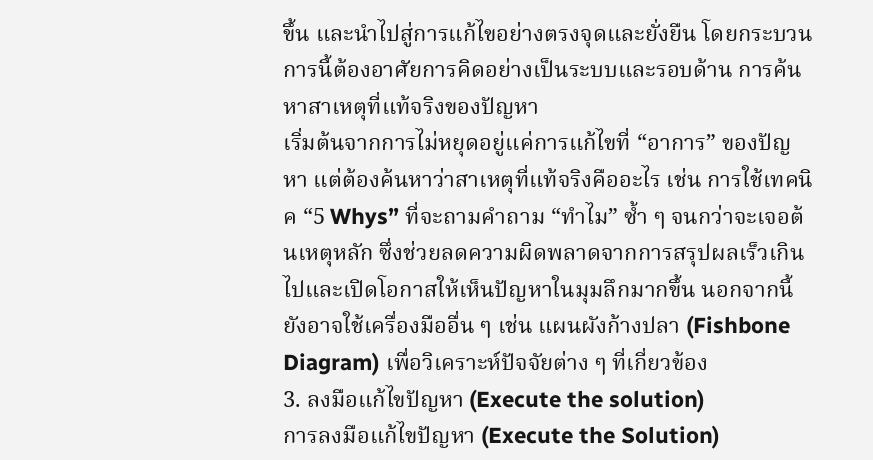ขึ้น และนำไปสู่การแก้ไขอย่างตรงจุดและยั่งยืน โดยกระบวนการนี้ต้องอาศัยการคิดอย่างเป็นระบบและรอบด้าน การค้นหาสาเหตุที่แท้จริงของปัญหา
เริ่มต้นจากการไม่หยุดอยู่แค่การแก้ไขที่ “อาการ” ของปัญหา แต่ต้องค้นหาว่าสาเหตุที่แท้จริงคืออะไร เช่น การใช้เทคนิค “5 Whys” ที่จะถามคำถาม “ทำไม” ซ้ำ ๆ จนกว่าจะเจอต้นเหตุหลัก ซึ่งช่วยลดความผิดพลาดจากการสรุปผลเร็วเกินไปและเปิดโอกาสให้เห็นปัญหาในมุมลึกมากขึ้น นอกจากนี้ยังอาจใช้เครื่องมืออื่น ๆ เช่น แผนผังก้างปลา (Fishbone Diagram) เพื่อวิเคราะห์ปัจจัยต่าง ๆ ที่เกี่ยวข้อง
3. ลงมือแก้ไขปัญหา (Execute the solution)
การลงมือแก้ไขปัญหา (Execute the Solution)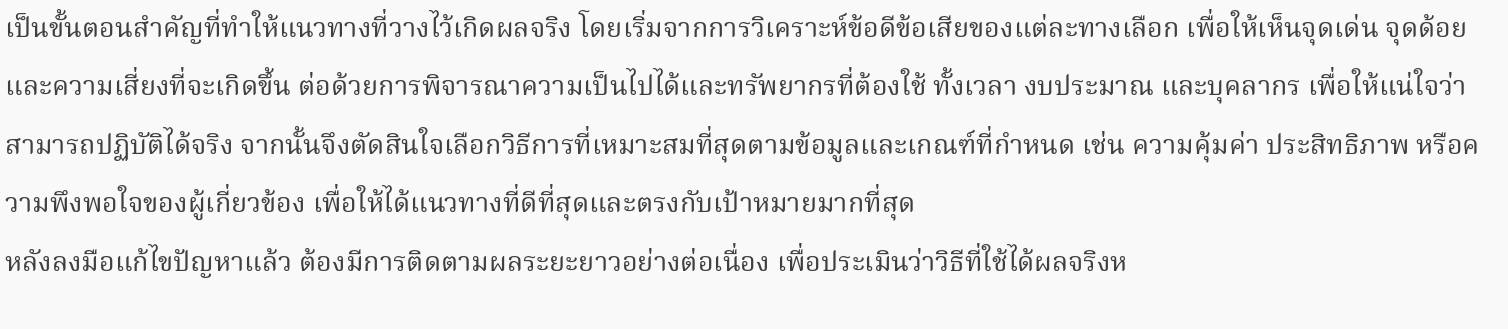เป็นขั้นตอนสำคัญที่ทำให้แนวทางที่วางไว้เกิดผลจริง โดยเริ่มจากการวิเคราะห์ข้อดีข้อเสียของแต่ละทางเลือก เพื่อให้เห็นจุดเด่น จุดด้อย และความเสี่ยงที่จะเกิดขึ้น ต่อด้วยการพิจารณาความเป็นไปได้และทรัพยากรที่ต้องใช้ ทั้งเวลา งบประมาณ และบุคลากร เพื่อให้แน่ใจว่าสามารถปฏิบัติได้จริง จากนั้นจึงตัดสินใจเลือกวิธีการที่เหมาะสมที่สุดตามข้อมูลและเกณฑ์ที่กำหนด เช่น ความคุ้มค่า ประสิทธิภาพ หรือความพึงพอใจของผู้เกี่ยวข้อง เพื่อให้ได้แนวทางที่ดีที่สุดและตรงกับเป้าหมายมากที่สุด
หลังลงมือแก้ไขปัญหาแล้ว ต้องมีการติดตามผลระยะยาวอย่างต่อเนื่อง เพื่อประเมินว่าวิธีที่ใช้ได้ผลจริงห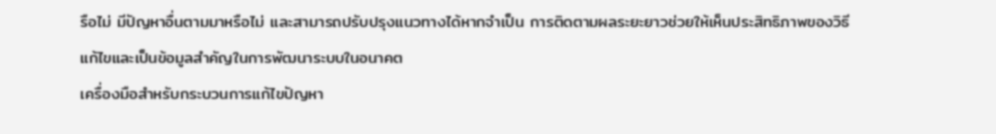รือไม่ มีปัญหาอื่นตามมาหรือไม่ และสามารถปรับปรุงแนวทางได้หากจำเป็น การติดตามผลระยะยาวช่วยให้เห็นประสิทธิภาพของวิธีแก้ไขและเป็นข้อมูลสำคัญในการพัฒนาระบบในอนาคต
เครื่องมือสำหรับกระบวนการแก้ไขปัญหา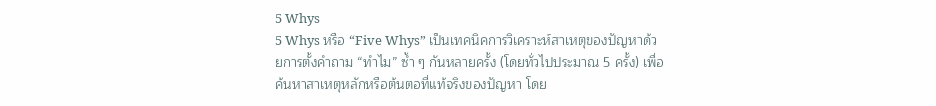5 Whys
5 Whys หรือ “Five Whys” เป็นเทคนิคการวิเคราะห์สาเหตุของปัญหาด้วยการตั้งคำถาม “ทำไม” ซ้ำ ๆ กันหลายครั้ง (โดยทั่วไปประมาณ 5 ครั้ง) เพื่อค้นหาสาเหตุหลักหรือต้นตอที่แท้จริงของปัญหา โดย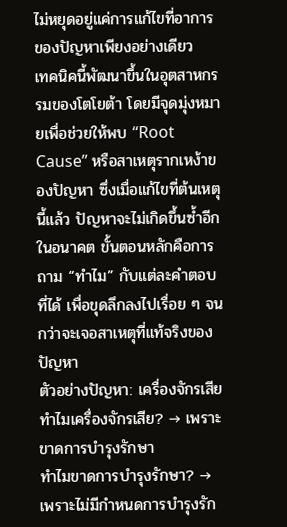ไม่หยุดอยู่แค่การแก้ไขที่อาการของปัญหาเพียงอย่างเดียว
เทคนิคนี้พัฒนาขึ้นในอุตสาหกรรมของโตโยต้า โดยมีจุดมุ่งหมายเพื่อช่วยให้พบ “Root Cause” หรือสาเหตุรากเหง้าของปัญหา ซึ่งเมื่อแก้ไขที่ต้นเหตุนี้แล้ว ปัญหาจะไม่เกิดขึ้นซ้ำอีกในอนาคต ขั้นตอนหลักคือการถาม “ทำไม” กับแต่ละคำตอบที่ได้ เพื่อขุดลึกลงไปเรื่อย ๆ จนกว่าจะเจอสาเหตุที่แท้จริงของปัญหา
ตัวอย่างปัญหา: เครื่องจักรเสีย
ทำไมเครื่องจักรเสีย? → เพราะขาดการบำรุงรักษา
ทำไมขาดการบำรุงรักษา? → เพราะไม่มีกำหนดการบำรุงรัก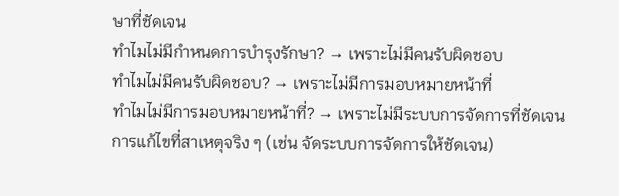ษาที่ชัดเจน
ทำไมไม่มีกำหนดการบำรุงรักษา? → เพราะไม่มีคนรับผิดชอบ
ทำไมไม่มีคนรับผิดชอบ? → เพราะไม่มีการมอบหมายหน้าที่
ทำไมไม่มีการมอบหมายหน้าที่? → เพราะไม่มีระบบการจัดการที่ชัดเจน
การแก้ไขที่สาเหตุจริง ๆ (เช่น จัดระบบการจัดการให้ชัดเจน)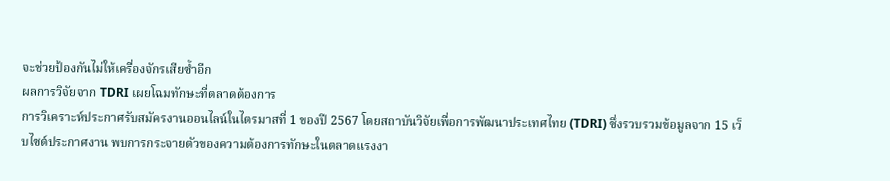จะช่วยป้องกันไม่ให้เครื่องจักรเสียซ้ำอีก
ผลการวิจัยจาก TDRI เผยโฉมทักษะที่ตลาดต้องการ
การวิเคราะห์ประกาศรับสมัครงานออนไลน์ในไตรมาสที่ 1 ของปี 2567 โดยสถาบันวิจัยเพื่อการพัฒนาประเทศไทย (TDRI) ซึ่งรวบรวมข้อมูลจาก 15 เว็บไซต์ประกาศงาน พบการกระจายตัวของความต้องการทักษะในตลาดแรงงา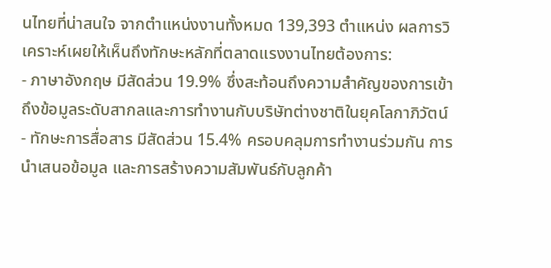นไทยที่น่าสนใจ จากตำแหน่งงานทั้งหมด 139,393 ตำแหน่ง ผลการวิเคราะห์เผยให้เห็นถึงทักษะหลักที่ตลาดแรงงานไทยต้องการ:
- ภาษาอังกฤษ มีสัดส่วน 19.9% ซึ่งสะท้อนถึงความสำคัญของการเข้าถึงข้อมูลระดับสากลและการทำงานกับบริษัทต่างชาติในยุคโลกาภิวัตน์
- ทักษะการสื่อสาร มีสัดส่วน 15.4% ครอบคลุมการทำงานร่วมกัน การนำเสนอข้อมูล และการสร้างความสัมพันธ์กับลูกค้า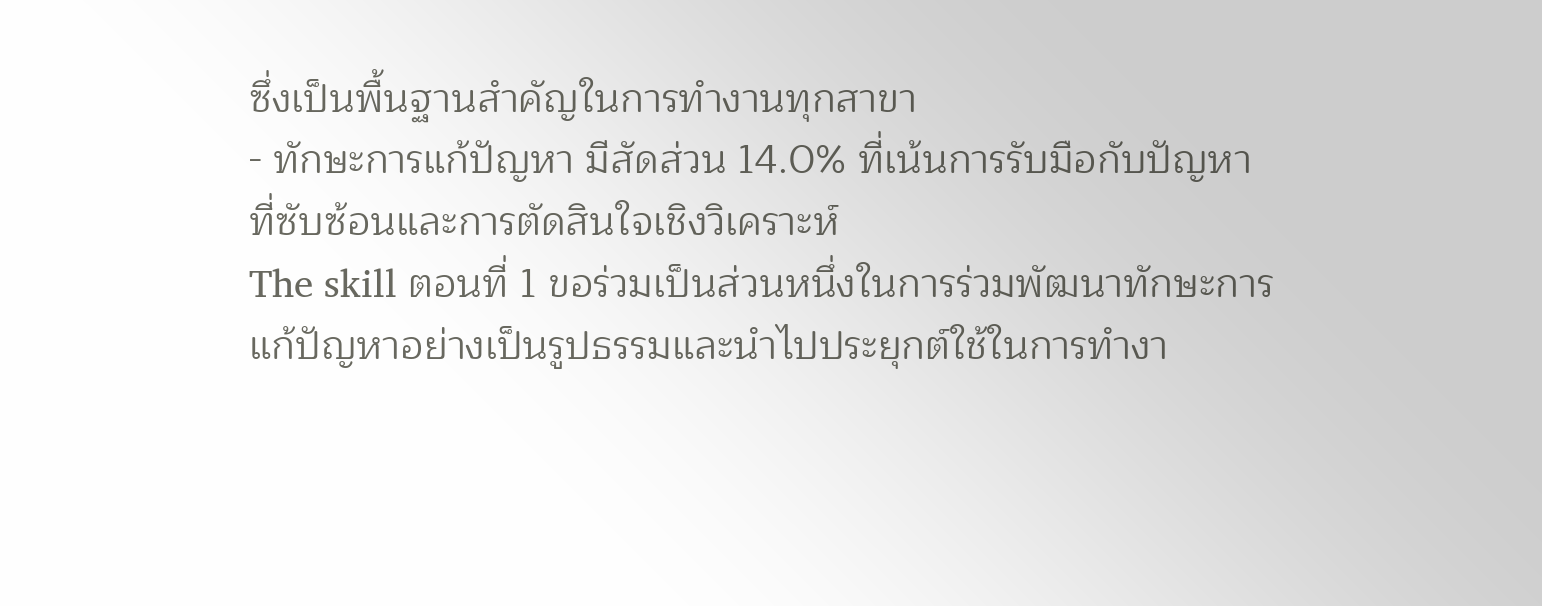ซึ่งเป็นพื้นฐานสำคัญในการทำงานทุกสาขา
- ทักษะการแก้ปัญหา มีสัดส่วน 14.0% ที่เน้นการรับมือกับปัญหาที่ซับซ้อนและการตัดสินใจเชิงวิเคราะห์
The skill ตอนที่ 1 ขอร่วมเป็นส่วนหนึ่งในการร่วมพัฒนาทักษะการแก้ปัญหาอย่างเป็นรูปธรรมและนำไปประยุกต์ใช้ในการทำงา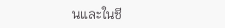นและในชี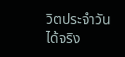วิตประจำวันได้จริง